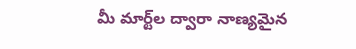మీ మార్ట్‌ల ద్వారా నాణ్యమైన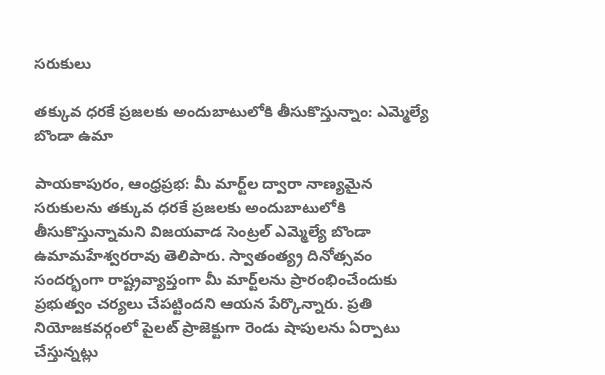సరుకులు

తక్కువ ధరకే ప్రజలకు అందుబాటులోకి తీసుకొస్తున్నాం: ఎమ్మెల్యే బొండా ఉమా

పాయకాపురం, ఆంధ్రప్రభ: మీ మార్ట్‌ల ద్వారా నాణ్యమైన సరుకులను తక్కువ ధరకే ప్రజలకు అందుబాటులోకి తీసుకొస్తున్నామని విజయవాడ సెంట్రల్ ఎమ్మెల్యే బొండా ఉమామహేశ్వరరావు తెలిపారు. స్వాతంత్య్ర దినోత్సవం సందర్భంగా రాష్ట్రవ్యాప్తంగా మీ మార్ట్‌లను ప్రారంభించేందుకు ప్రభుత్వం చర్యలు చేపట్టిందని ఆయన పేర్కొన్నారు. ప్రతి నియోజకవర్గంలో పైలట్ ప్రాజెక్టుగా రెండు షాపులను ఏర్పాటు చేస్తున్నట్లు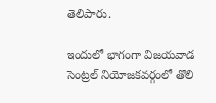తెలిపారు.

ఇందులో భాగంగా విజయవాడ సెంట్రల్ నియోజకవర్గంలో తొలి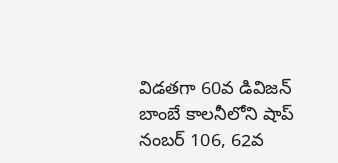విడతగా 60వ డివిజన్ బాంబే కాలనీలోని షాప్ నంబర్‌ 106, 62వ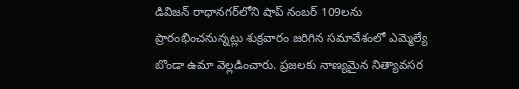డివిజన్ రాధానగర్‌లోని షాప్ నంబర్‌ 109లను ప్రారంభించనున్నట్లు శుక్రవారం జరిగిన సమావేశంలో ఎమ్మెల్యే బొండా ఉమా వెల్లడించారు. ప్రజలకు నాణ్యమైన నిత్యావసర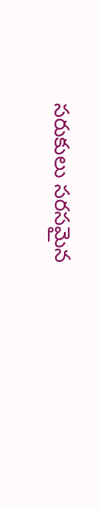సరుకులు సరసమైన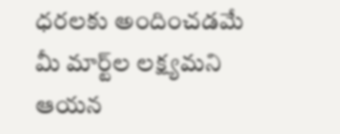ధరలకు అందించడమే మీ మార్ట్‌ల లక్ష్యమని ఆయన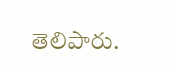తెలిపారు.